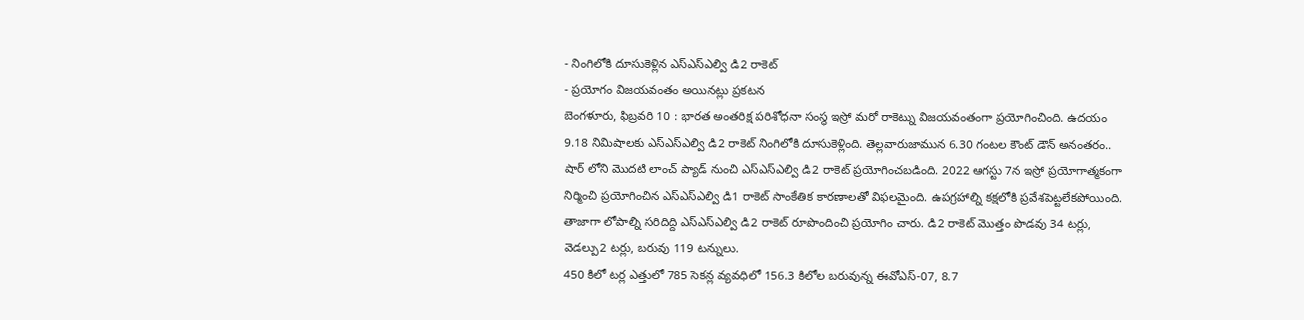- నింగిలోకి దూసుకెళ్లిన ఎస్ఎస్ఎల్వి డి2 రాకెట్
- ప్రయోగం విజయవంతం అయినట్లు ప్రకటన
బెంగళూరు, ఫిబ్రవరి 10 : భారత అంతరిక్ష పరిశోధనా సంస్థ ఇస్రో మరో రాకెట్ను విజయవంతంగా ప్రయోగించింది. ఉదయం 9.18 నిమిషాలకు ఎస్ఎస్ఎల్వి డి2 రాకెట్ నింగిలోకి దూసుకెళ్లింది. తెల్లవారుజామున 6.30 గంటల కౌంట్ డౌన్ అనంతరం.. షార్ లోని మొదటి లాంచ్ ప్యాడ్ నుంచి ఎస్ఎస్ఎల్వి డి2 రాకెట్ ప్రయోగించబడింది. 2022 ఆగస్టు 7న ఇస్రో ప్రయోగాత్మకంగా నిర్మించి ప్రయోగించిన ఎస్ఎస్ఎల్వి డి1 రాకెట్ సాంకేతిక కారణాలతో విఫలమైంది. ఉపగ్రహాల్ని కక్షలోకి ప్రవేశపెట్టలేకపోయింది. తాజాగా లోపాల్ని సరిదిద్ది ఎస్ఎస్ఎల్వి డి2 రాకెట్ రూపొందించి ప్రయోగిం చారు. డి2 రాకెట్ మొత్తం పొడవు 34 టర్లు, వెడల్పు2 టర్లు, బరువు 119 టన్నులు.
450 కిలో టర్ల ఎత్తులో 785 సెకన్ల వ్యవధిలో 156.3 కిలోల బరువున్న ఈవోఎస్-07, 8.7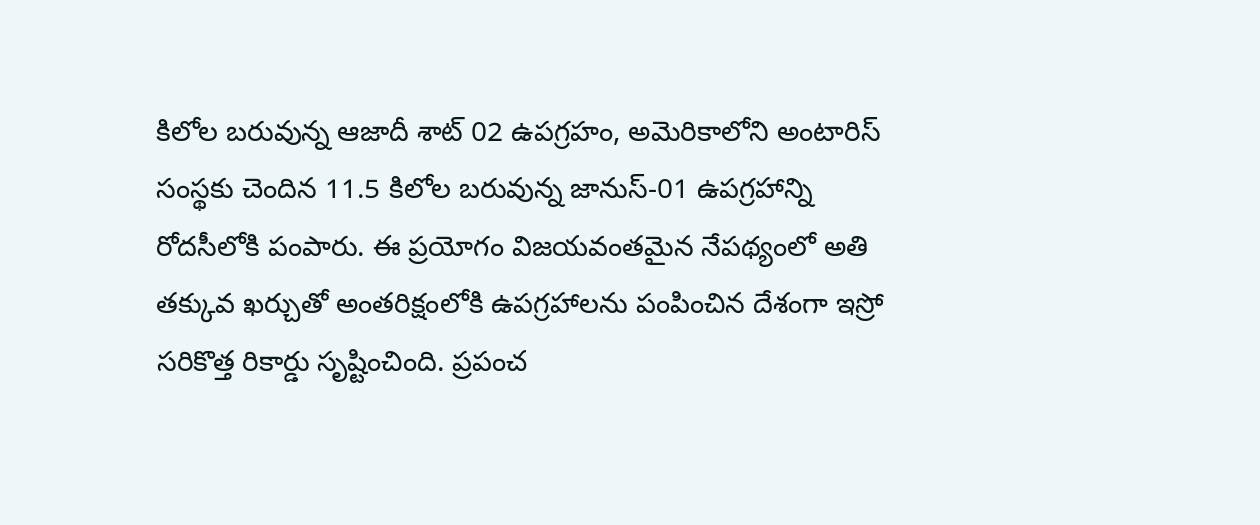కిలోల బరువున్న ఆజాదీ శాట్ 02 ఉపగ్రహం, అమెరికాలోని అంటారిస్ సంస్థకు చెందిన 11.5 కిలోల బరువున్న జానుస్-01 ఉపగ్రహాన్ని రోదసీలోకి పంపారు. ఈ ప్రయోగం విజయవంతమైన నేపథ్యంలో అతి తక్కువ ఖర్చుతో అంతరిక్షంలోకి ఉపగ్రహాలను పంపించిన దేశంగా ఇస్రో సరికొత్త రికార్డు సృష్టించింది. ప్రపంచ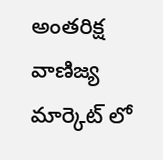అంతరిక్ష వాణిజ్య మార్కెట్ లో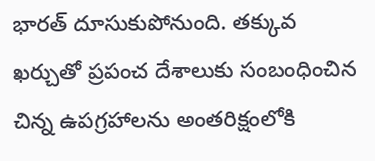భారత్ దూసుకుపోనుంది. తక్కువ ఖర్చుతో ప్రపంచ దేశాలుకు సంబంధించిన చిన్న ఉపగ్రహాలను అంతరిక్షంలోకి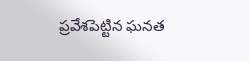ప్రవేశపెట్టిన ఘనత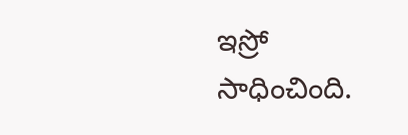ఇస్రో సాధించింది.